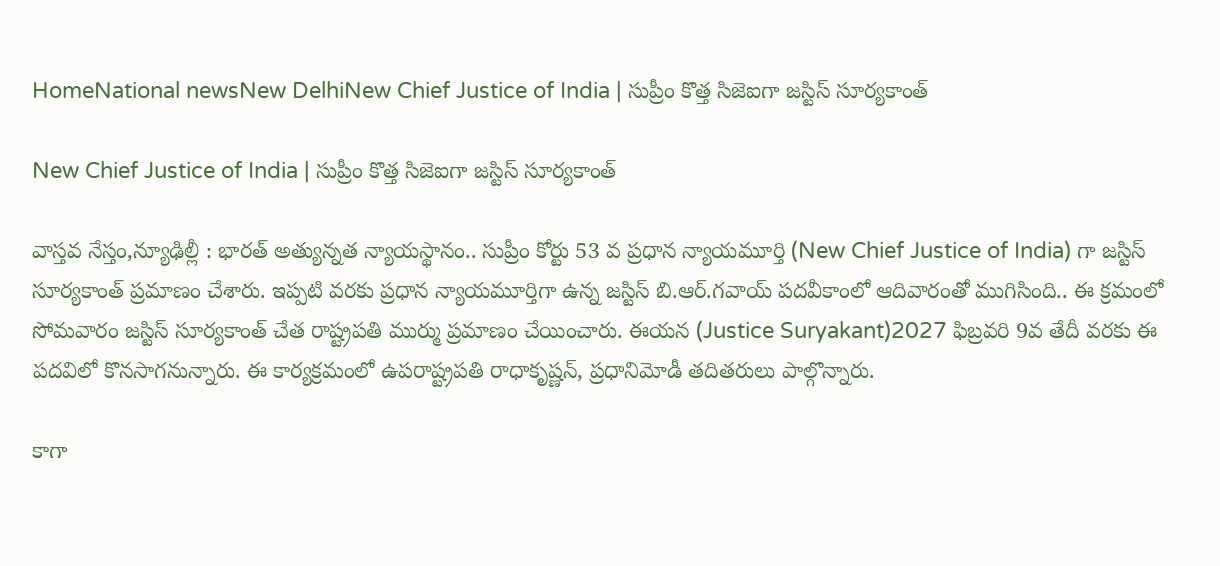HomeNational newsNew DelhiNew Chief Justice of India | సుప్రీం కొత్త సిజెఐగా జ‌స్టిస్ సూర్య‌కాంత్

New Chief Justice of India | సుప్రీం కొత్త సిజెఐగా జ‌స్టిస్ సూర్య‌కాంత్

వాస్తవ నేస్తం,న్యూఢిల్లీ : భార‌త్ అత్యున్న‌త న్యాయ‌స్థానం.. సుప్రీం కోర్టు 53 వ ప్ర‌ధాన న్యాయ‌మూర్తి (New Chief Justice of India) గా జ‌స్టిస్ సూర్య‌కాంత్ ప్ర‌మాణం చేశారు. ఇప్ప‌టి వ‌ర‌కు ప్ర‌ధాన న్యాయ‌మూర్తిగా ఉన్న జ‌స్టిస్ బి.ఆర్‌.గ‌వాయ్ ప‌ద‌వీకాంలో ఆదివారంతో ముగిసింది.. ఈ క్ర‌మంలో సోమ‌వారం జ‌స్టిస్ సూర్య‌కాంత్ చేత రాష్ట్రప‌తి ముర్ము ప్ర‌మాణం చేయించారు. ఈయ‌న (Justice Suryakant)2027 ఫిబ్ర‌వ‌రి 9వ తేదీ వ‌ర‌కు ఈ ప‌ద‌విలో కొన‌సాగ‌నున్నారు. ఈ కార్య‌క్ర‌మంలో ఉప‌రాష్ట్రప‌తి రాధాకృష్ణ‌న్‌, ప్ర‌ధానిమోడీ త‌దిత‌రులు పాల్గొన్నారు.

కాగా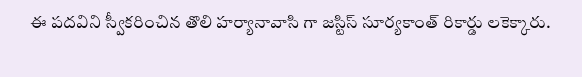ఈ ప‌ద‌విని స్వీక‌రించిన తొలి హ‌ర్యానావాసి గా జ‌స్టిస్ సూర్య‌కాంత్ రికార్డు ల‌కెక్కారు.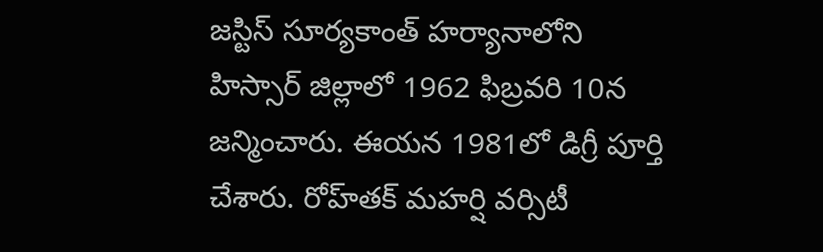జ‌స్టిస్ సూర్య‌కాంత్ హ‌ర్యానాలోని హిస్సార్ జిల్లాలో 1962 ఫిబ్ర‌వ‌రి 10న జ‌న్మించారు. ఈయ‌న 1981లో డిగ్రీ పూర్తి చేశారు. రోహ్‌త‌క్ మ‌హ‌ర్షి వ‌ర్సిటీ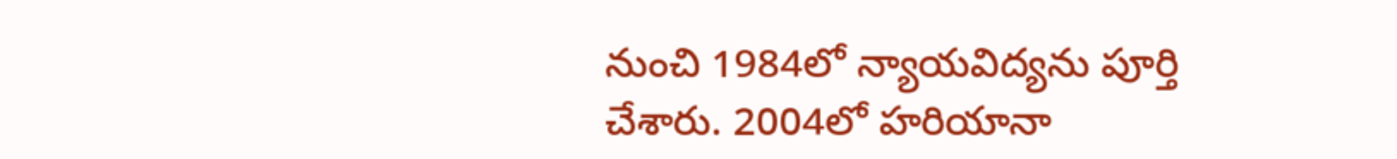నుంచి 1984లో న్యాయ‌విద్య‌ను పూర్తి చేశారు. 2004లో హ‌రియానా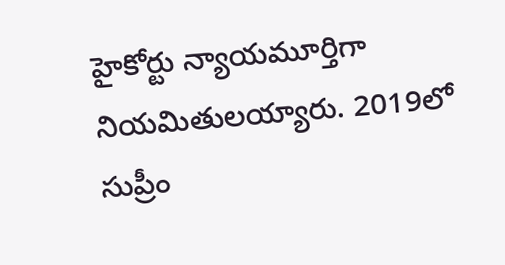హైకోర్టు న్యాయ‌మూర్తిగా నియ‌మితుల‌య్యారు. 2019లో సుప్రీం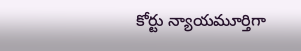కోర్టు న్యాయ‌మూర్తిగా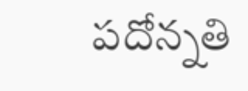ప‌దోన్న‌తి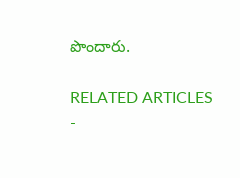పొందారు.

RELATED ARTICLES
-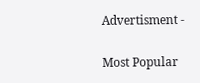Advertisment -

Most Popular